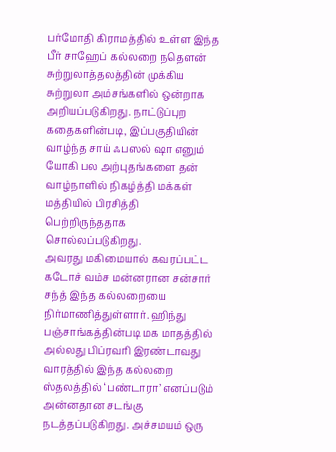பர்மோதி கிராமத்தில் உள்ள இந்த பீர் சாஹேப் கல்லறை நதௌன் சுற்றுலாத்தலத்தின் முக்கிய சுற்றுலா அம்சங்களில் ஒன்றாக அறியப்படுகிறது. நாட்டுப்புற கதைகளின்படி, இப்பகுதியின் வாழ்ந்த சாய் ஃபஸல் ஷா எனும் யோகி பல அற்புதங்களை தன் வாழ்நாளில் நிகழ்த்தி மக்கள் மத்தியில் பிரசித்தி பெற்றிருந்ததாக சொல்லப்படுகிறது.
அவரது மகிமையால் கவரப்பட்ட கடோச் வம்ச மன்னரான சன்சார் சந்த் இந்த கல்லறையை நிர்மாணித்துள்ளார். ஹிந்து பஞ்சாங்கத்தின்படி மக மாதத்தில் அல்லது பிப்ரவரி இரண்டாவது வாரத்தில் இந்த கல்லறை ஸ்தலத்தில் ‘பண்டாரா’ எனப்படும் அன்னதான சடங்கு நடத்தப்படுகிறது. அச்சமயம் ஒரு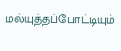மல்யுத்தப்போட்டியும்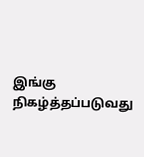இங்கு நிகழ்த்தப்படுவது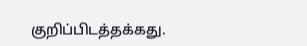குறிப்பிடத்தக்கது.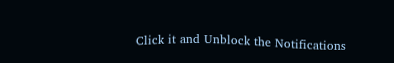Click it and Unblock the Notifications